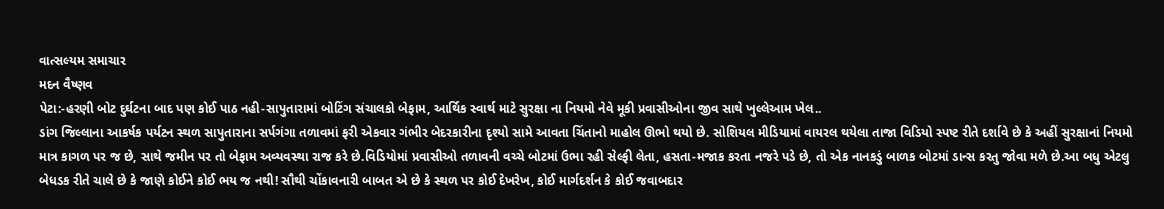વાત્સલ્યમ સમાચાર
મદન વૈષ્ણવ
પેટા:-હરણી બોટ દુર્ઘટના બાદ પણ કોઈ પાઠ નહી-સાપુતારામાં બોટિંગ સંચાલકો બેફામ, આર્થિક સ્વાર્થ માટે સુરક્ષા ના નિયમો નેવે મૂકી પ્રવાસીઓના જીવ સાથે ખુલ્લેઆમ ખેલ..
ડાંગ જિલ્લાના આકર્ષક પર્યટન સ્થળ સાપુતારાના સર્પગંગા તળાવમાં ફરી એકવાર ગંભીર બેદરકારીના દૃશ્યો સામે આવતા ચિંતાનો માહોલ ઊભો થયો છે. સોશિયલ મીડિયામાં વાયરલ થયેલા તાજા વિડિયો સ્પષ્ટ રીતે દર્શાવે છે કે અહીં સુરક્ષાનાં નિયમો માત્ર કાગળ પર જ છે, સાથે જમીન પર તો બેફામ અવ્યવસ્થા રાજ કરે છે.વિડિયોમાં પ્રવાસીઓ તળાવની વચ્ચે બોટમાં ઉભા રહી સેલ્ફી લેતા, હસતા-મજાક કરતા નજરે પડે છે, તો એક નાનકડું બાળક બોટમાં ડાન્સ કરતુ જોવા મળે છે.આ બધુ એટલુ બેધડક રીતે ચાલે છે કે જાણે કોઈને કોઈ ભય જ નથી! સૌથી ચોંકાવનારી બાબત એ છે કે સ્થળ પર કોઈ દેખરેખ, કોઈ માર્ગદર્શન કે કોઈ જવાબદાર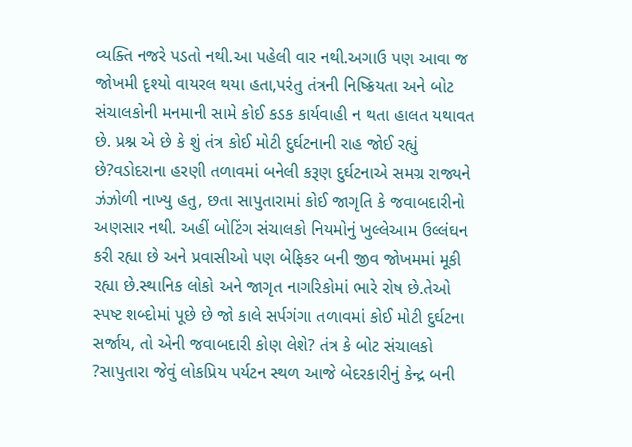વ્યક્તિ નજરે પડતો નથી.આ પહેલી વાર નથી.અગાઉ પણ આવા જ જોખમી દૃશ્યો વાયરલ થયા હતા,પરંતુ તંત્રની નિષ્ક્રિયતા અને બોટ સંચાલકોની મનમાની સામે કોઈ કડક કાર્યવાહી ન થતા હાલત યથાવત છે. પ્રશ્ન એ છે કે શું તંત્ર કોઈ મોટી દુર્ઘટનાની રાહ જોઈ રહ્યું છે?વડોદરાના હરણી તળાવમાં બનેલી કરૂણ દુર્ઘટનાએ સમગ્ર રાજ્યને ઝંઝોળી નાખ્યુ હતુ, છતા સાપુતારામાં કોઈ જાગૃતિ કે જવાબદારીનો અણસાર નથી. અહીં બોટિંગ સંચાલકો નિયમોનું ખુલ્લેઆમ ઉલ્લંઘન કરી રહ્યા છે અને પ્રવાસીઓ પણ બેફિકર બની જીવ જોખમમાં મૂકી રહ્યા છે.સ્થાનિક લોકો અને જાગૃત નાગરિકોમાં ભારે રોષ છે.તેઓ સ્પષ્ટ શબ્દોમાં પૂછે છે જો કાલે સર્પગંગા તળાવમાં કોઈ મોટી દુર્ઘટના સર્જાય, તો એની જવાબદારી કોણ લેશે? તંત્ર કે બોટ સંચાલકો ?સાપુતારા જેવું લોકપ્રિય પર્યટન સ્થળ આજે બેદરકારીનું કેન્દ્ર બની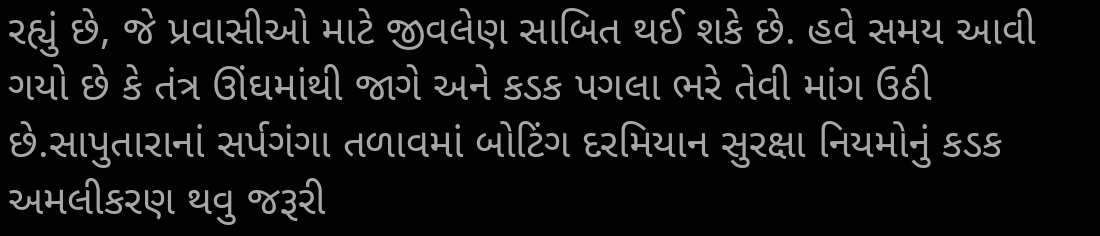રહ્યું છે, જે પ્રવાસીઓ માટે જીવલેણ સાબિત થઈ શકે છે. હવે સમય આવી ગયો છે કે તંત્ર ઊંઘમાંથી જાગે અને કડક પગલા ભરે તેવી માંગ ઉઠી છે.સાપુતારાનાં સર્પગંગા તળાવમાં બોટિંગ દરમિયાન સુરક્ષા નિયમોનું કડક અમલીકરણ થવુ જરૂરી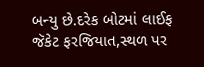બન્યુ છે.દરેક બોટમાં લાઈફ જૅકેટ ફરજિયાત,સ્થળ પર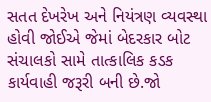સતત દેખરેખ અને નિયંત્રણ વ્યવસ્થા હોવી જોઈએ જેમાં બેદરકાર બોટ સંચાલકો સામે તાત્કાલિક કડક કાર્યવાહી જરૂરી બની છે.જો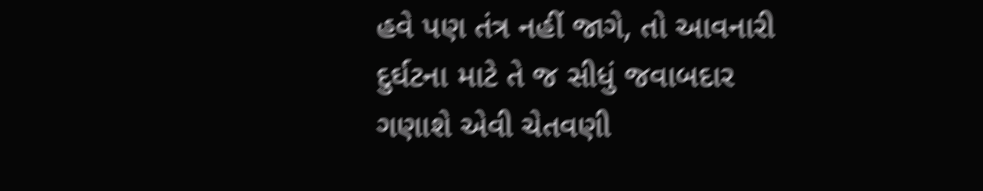હવે પણ તંત્ર નહીં જાગે, તો આવનારી દુર્ઘટના માટે તે જ સીધું જવાબદાર ગણાશે એવી ચેતવણી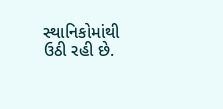સ્થાનિકોમાંથી ઉઠી રહી છે.